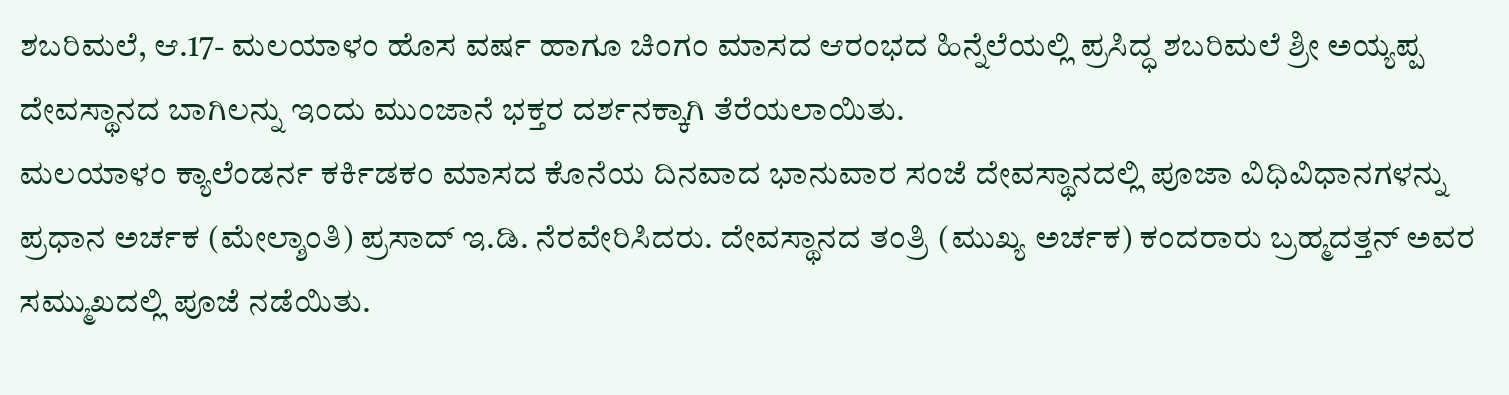ಶಬರಿಮಲೆ, ಆ.17- ಮಲಯಾಳಂ ಹೊಸ ವರ್ಷ ಹಾಗೂ ಚಿಂಗಂ ಮಾಸದ ಆರಂಭದ ಹಿನ್ನೆಲೆಯಲ್ಲಿ ಪ್ರಸಿದ್ಧ ಶಬರಿಮಲೆ ಶ್ರೀ ಅಯ್ಯಪ್ಪ ದೇವಸ್ಥಾನದ ಬಾಗಿಲನ್ನು ಇಂದು ಮುಂಜಾನೆ ಭಕ್ತರ ದರ್ಶನಕ್ಕಾಗಿ ತೆರೆಯಲಾಯಿತು.
ಮಲಯಾಳಂ ಕ್ಯಾಲೆಂಡರ್ನ ಕರ್ಕಿಡಕಂ ಮಾಸದ ಕೊನೆಯ ದಿನವಾದ ಭಾನುವಾರ ಸಂಜೆ ದೇವಸ್ಥಾನದಲ್ಲಿ ಪೂಜಾ ವಿಧಿವಿಧಾನಗಳನ್ನು ಪ್ರಧಾನ ಅರ್ಚಕ (ಮೇಲ್ಶಾಂತಿ) ಪ್ರಸಾದ್ ಇ.ಡಿ. ನೆರವೇರಿಸಿದರು. ದೇವಸ್ಥಾನದ ತಂತ್ರಿ (ಮುಖ್ಯ ಅರ್ಚಕ) ಕಂದರಾರು ಬ್ರಹ್ಮದತ್ತನ್ ಅವರ ಸಮ್ಮುಖದಲ್ಲಿ ಪೂಜೆ ನಡೆಯಿತು.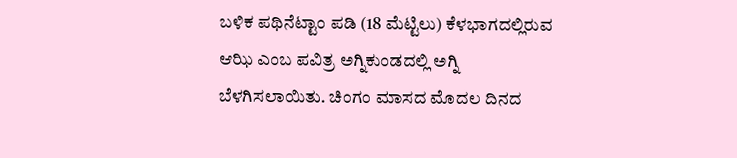ಬಳಿಕ ಪಥಿನೆಟ್ಟಾಂ ಪಡಿ (18 ಮೆಟ್ಟಿಲು) ಕೆಳಭಾಗದಲ್ಲಿರುವ ಆಝಿ ಎಂಬ ಪವಿತ್ರ ಅಗ್ನಿಕುಂಡದಲ್ಲಿ ಅಗ್ನಿ ಬೆಳಗಿಸಲಾಯಿತು. ಚಿಂಗಂ ಮಾಸದ ಮೊದಲ ದಿನದ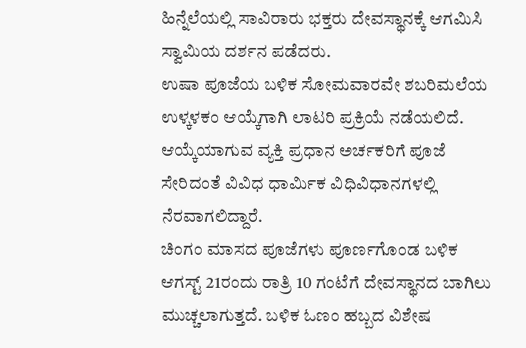ಹಿನ್ನೆಲೆಯಲ್ಲಿ ಸಾವಿರಾರು ಭಕ್ತರು ದೇವಸ್ಥಾನಕ್ಕೆ ಆಗಮಿಸಿ ಸ್ವಾಮಿಯ ದರ್ಶನ ಪಡೆದರು.
ಉಷಾ ಪೂಜೆಯ ಬಳಿಕ ಸೋಮವಾರವೇ ಶಬರಿಮಲೆಯ ಉಳ್ಕಳಕಂ ಆಯ್ಕೆಗಾಗಿ ಲಾಟರಿ ಪ್ರಕ್ರಿಯೆ ನಡೆಯಲಿದೆ. ಆಯ್ಕೆಯಾಗುವ ವ್ಯಕ್ತಿ ಪ್ರಧಾನ ಅರ್ಚಕರಿಗೆ ಪೂಜೆ ಸೇರಿದಂತೆ ವಿವಿಧ ಧಾರ್ಮಿಕ ವಿಧಿವಿಧಾನಗಳಲ್ಲಿ ನೆರವಾಗಲಿದ್ದಾರೆ.
ಚಿಂಗಂ ಮಾಸದ ಪೂಜೆಗಳು ಪೂರ್ಣಗೊಂಡ ಬಳಿಕ ಆಗಸ್ಟ್ 21ರಂದು ರಾತ್ರಿ 10 ಗಂಟೆಗೆ ದೇವಸ್ಥಾನದ ಬಾಗಿಲು ಮುಚ್ಚಲಾಗುತ್ತದೆ. ಬಳಿಕ ಓಣಂ ಹಬ್ಬದ ವಿಶೇಷ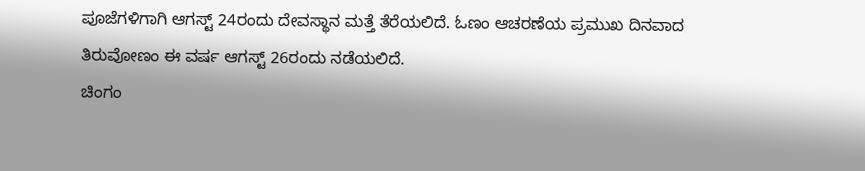ಪೂಜೆಗಳಿಗಾಗಿ ಆಗಸ್ಟ್ 24ರಂದು ದೇವಸ್ಥಾನ ಮತ್ತೆ ತೆರೆಯಲಿದೆ. ಓಣಂ ಆಚರಣೆಯ ಪ್ರಮುಖ ದಿನವಾದ ತಿರುವೋಣಂ ಈ ವರ್ಷ ಆಗಸ್ಟ್ 26ರಂದು ನಡೆಯಲಿದೆ.
ಚಿಂಗಂ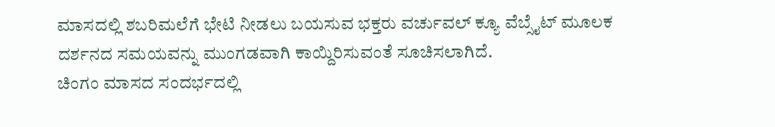ಮಾಸದಲ್ಲಿ ಶಬರಿಮಲೆಗೆ ಭೇಟಿ ನೀಡಲು ಬಯಸುವ ಭಕ್ತರು ವರ್ಚುವಲ್ ಕ್ಯೂ ವೆಬ್ಸೈಟ್ ಮೂಲಕ ದರ್ಶನದ ಸಮಯವನ್ನು ಮುಂಗಡವಾಗಿ ಕಾಯ್ದಿರಿಸುವಂತೆ ಸೂಚಿಸಲಾಗಿದೆ.
ಚಿಂಗಂ ಮಾಸದ ಸಂದರ್ಭದಲ್ಲಿ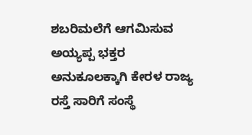ಶಬರಿಮಲೆಗೆ ಆಗಮಿಸುವ ಅಯ್ಯಪ್ಪ ಭಕ್ತರ ಅನುಕೂಲಕ್ಕಾಗಿ ಕೇರಳ ರಾಜ್ಯ ರಸ್ತೆ ಸಾರಿಗೆ ಸಂಸ್ಥೆ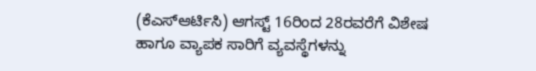(ಕೆಎಸ್ಆರ್ಟಿಸಿ) ಆಗಸ್ಟ್ 16ರಿಂದ 28ರವರೆಗೆ ವಿಶೇಷ ಹಾಗೂ ವ್ಯಾಪಕ ಸಾರಿಗೆ ವ್ಯವಸ್ಥೆಗಳನ್ನು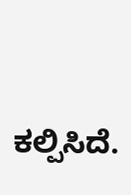ಕಲ್ಪಿಸಿದೆ.